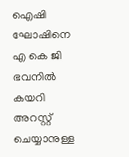ഐഷി ഘോഷിനെ എ കെ ജി ഭവനില്‍ കയറി അറസ്റ്റ് ചെയ്യാനുള്ള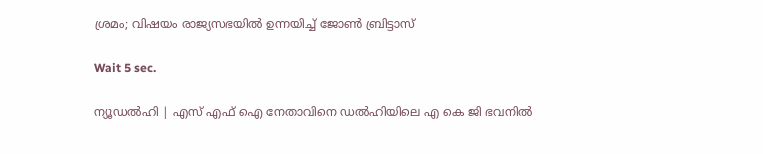ശ്രമം; വിഷയം രാജ്യസഭയില്‍ ഉന്നയിച്ച് ജോണ്‍ ബ്രിട്ടാസ്

Wait 5 sec.

ന്യൂഡല്‍ഹി | എസ് എഫ് ഐ നേതാവിനെ ഡല്‍ഹിയിലെ എ കെ ജി ഭവനില്‍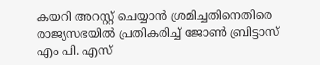കയറി അറസ്റ്റ് ചെയ്യാന്‍ ശ്രമിച്ചതിനെതിരെ രാജ്യസഭയില്‍ പ്രതികരിച്ച് ജോണ്‍ ബ്രിട്ടാസ് എം പി. എസ്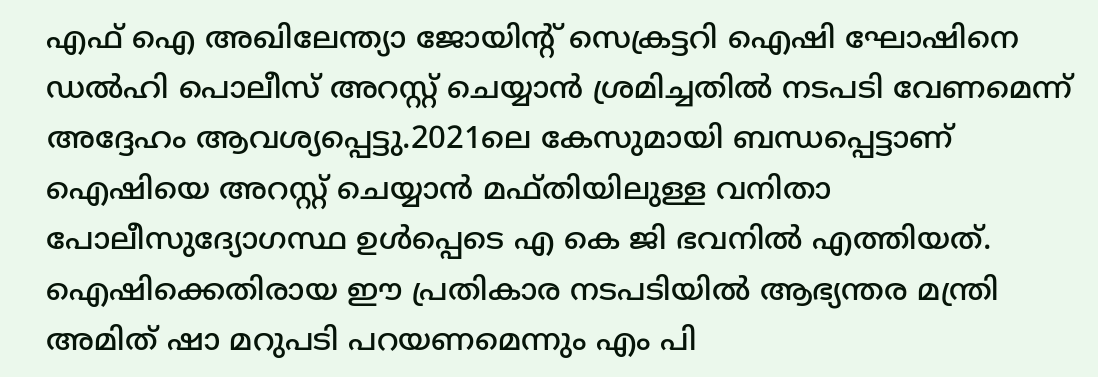എഫ് ഐ അഖിലേന്ത്യാ ജോയിന്റ് സെക്രട്ടറി ഐഷി ഘോഷിനെ ഡല്‍ഹി പൊലീസ് അറസ്റ്റ് ചെയ്യാന്‍ ശ്രമിച്ചതില്‍ നടപടി വേണമെന്ന് അദ്ദേഹം ആവശ്യപ്പെട്ടു.2021ലെ കേസുമായി ബന്ധപ്പെട്ടാണ് ഐഷിയെ അറസ്റ്റ് ചെയ്യാന്‍ മഫ്തിയിലുള്ള വനിതാ പോലീസുദ്യോഗസ്ഥ ഉള്‍പ്പെടെ എ കെ ജി ഭവനില്‍ എത്തിയത്. ഐഷിക്കെതിരായ ഈ പ്രതികാര നടപടിയില്‍ ആഭ്യന്തര മന്ത്രി അമിത് ഷാ മറുപടി പറയണമെന്നും എം പി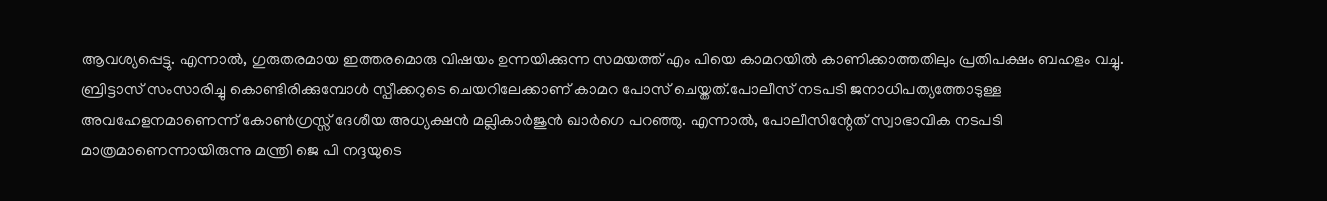ആവശ്യപ്പെട്ടു. എന്നാല്‍, ഗുരുതരമായ ഇത്തരമൊരു വിഷയം ഉന്നയിക്കുന്ന സമയത്ത് എം പിയെ കാമറയില്‍ കാണിക്കാത്തതിലും പ്രതിപക്ഷം ബഹളം വച്ചു. ബ്രിട്ടാസ് സംസാരിച്ചു കൊണ്ടിരിക്കുമ്പോള്‍ സ്പീക്കറുടെ ചെയറിലേക്കാണ് കാമറ പോസ് ചെയ്തത്.പോലീസ് നടപടി ജനാധിപത്യത്തോടുള്ള അവഹേളനമാണെന്ന് കോണ്‍ഗ്രസ്സ് ദേശീയ അധ്യക്ഷന്‍ മല്ലികാര്‍ജുന്‍ ഖാര്‍ഗെ പറഞ്ഞു. എന്നാല്‍, പോലീസിന്റേത് സ്വാഭാവിക നടപടി മാത്രമാണെന്നായിരുന്നു മന്ത്രി ജെ പി നദ്ദയുടെ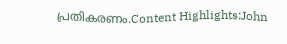പ്രതികരണം.Content Highlights:John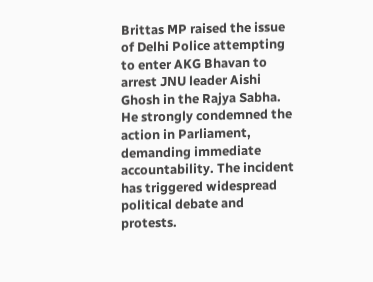Brittas MP raised the issue of Delhi Police attempting to enter AKG Bhavan to arrest JNU leader Aishi Ghosh in the Rajya Sabha. He strongly condemned the action in Parliament, demanding immediate accountability. The incident has triggered widespread political debate and protests.